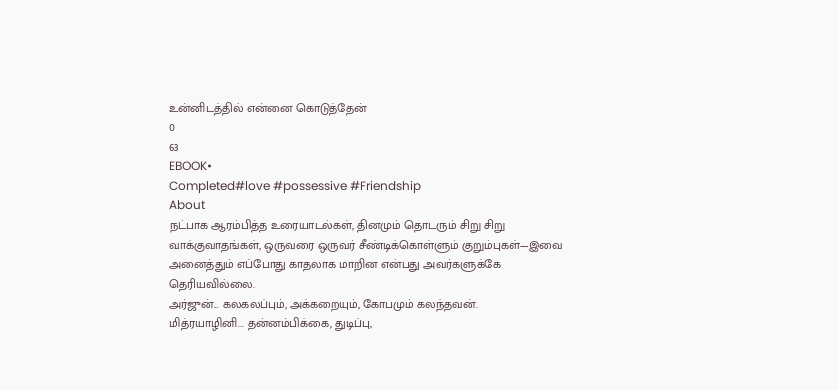உன்னிடத்தில் என்னை கொடுத்தேன்
0
63
EBOOK•
Completed#love #possessive #Friendship
About
நட்பாக ஆரம்பித்த உரையாடல்கள், தினமும் தொடரும் சிறு சிறு வாக்குவாதங்கள், ஒருவரை ஒருவர் சீண்டிக்கொள்ளும் குறும்புகள்—இவை அனைத்தும் எப்போது காதலாக மாறின என்பது அவர்களுக்கே தெரியவில்லை.
அர்ஜுன்... கலகலப்பும், அக்கறையும், கோபமும் கலந்தவன்.
மித்ரயாழினி... தன்னம்பிக்கை, துடிப்பு,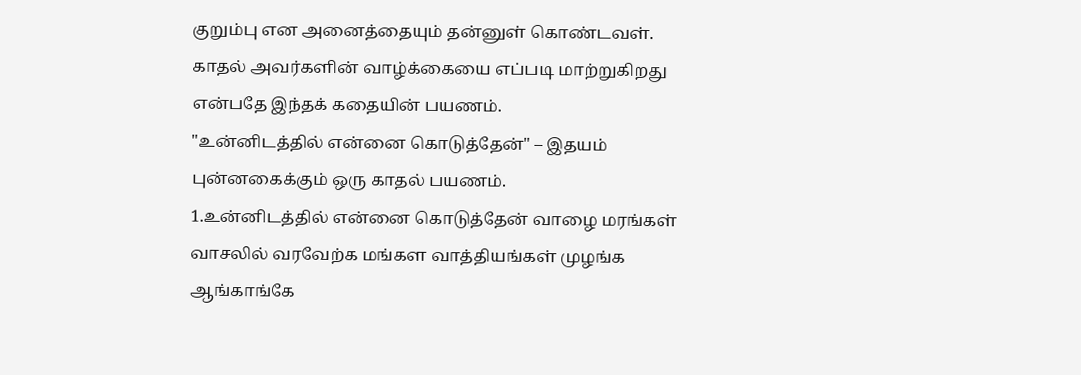குறும்பு என அனைத்தையும் தன்னுள் கொண்டவள்.
காதல் அவர்களின் வாழ்க்கையை எப்படி மாற்றுகிறது என்பதே இந்தக் கதையின் பயணம்.
"உன்னிடத்தில் என்னை கொடுத்தேன்" – இதயம் புன்னகைக்கும் ஒரு காதல் பயணம்.
1.உன்னிடத்தில் என்னை கொடுத்தேன் வாழை மரங்கள் வாசலில் வரவேற்க மங்கள வாத்தியங்கள் முழங்க ஆங்காங்கே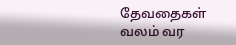தேவதைகள் வலம் வர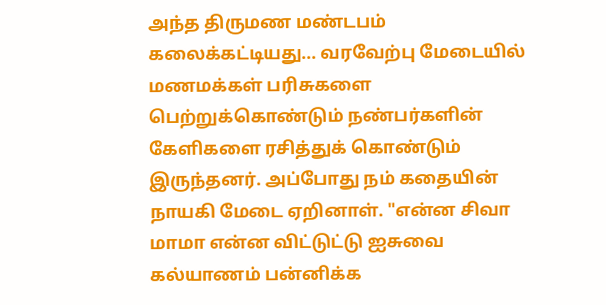அந்த திருமண மண்டபம் கலைக்கட்டியது... வரவேற்பு மேடையில் மணமக்கள் பரிசுகளை பெற்றுக்கொண்டும் நண்பர்களின் கேளிகளை ரசித்துக் கொண்டும் இருந்தனர். அப்போது நம் கதையின் நாயகி மேடை ஏறினாள். "என்ன சிவா மாமா என்ன விட்டுட்டு ஐசுவை கல்யாணம் பன்னிக்க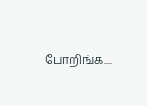போறிங்க....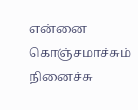என்னை கொஞ்சமாச்சும் நினைச்சு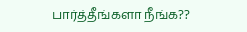பார்த்தீங்களா நீங்க??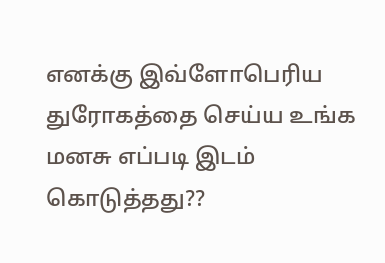எனக்கு இவ்ளோபெரிய துரோகத்தை செய்ய உங்க மனசு எப்படி இடம் கொடுத்தது??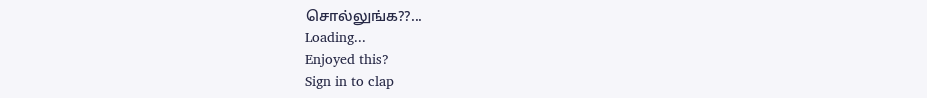சொல்லுங்க??...
Loading...
Enjoyed this?
Sign in to clap